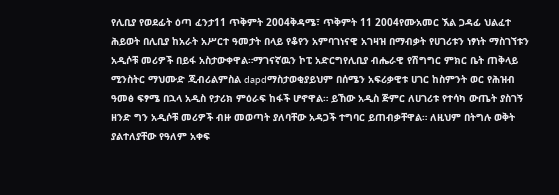የሊቢያ የወደፊት ዕጣ ፈንታ11 ጥቅምት 2004ቅዳሜ፣ ጥቅምት 11 2004የሙአመር ኧል ጋዳፊ ህልፈተ ሕይወት በሊቢያ ከአራት አሥርተ ዓመታት በላይ የቆየን አምባገነናዊ አገዛዝ በማብቃት የሀገሪቱን ነፃነት ማስገኘቱን አዲሶቹ መሪዎች በይፋ አስታውቀዋል።ማገናኛዉን ኮፒ አድርግየሊቢያ ብሔራዊ የሽግግር ምክር ቤት ጠቅላይ ሚንስትር ማህሙድ ጂብሪልምስል dapdማስታወቂያይህም በሰሜን አፍሪቃዊቱ ሀገር ከስምንት ወር የሕዝብ ዓመፅ ፍፃሜ በኋላ አዲስ የታሪክ ምዕራፍ ከፋች ሆኖዋል። ይኸው አዲስ ጅምር ለሀገሪቱ የተሳካ ውጤት ያስገኝ ዘንድ ግን አዲሶቹ መሪዎች ብዙ መወጣት ያለባቸው አዳጋች ተግባር ይጠብቃቸዋል። ለዚህም በትግሉ ወቅት ያልተለያቸው የዓለም አቀፍ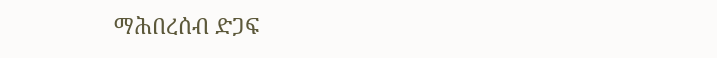ማሕበረሰብ ድጋፍ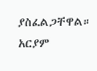ያስፈልጋቸዋል። አርያም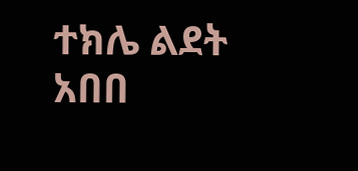ተክሌ ልደት አበበ